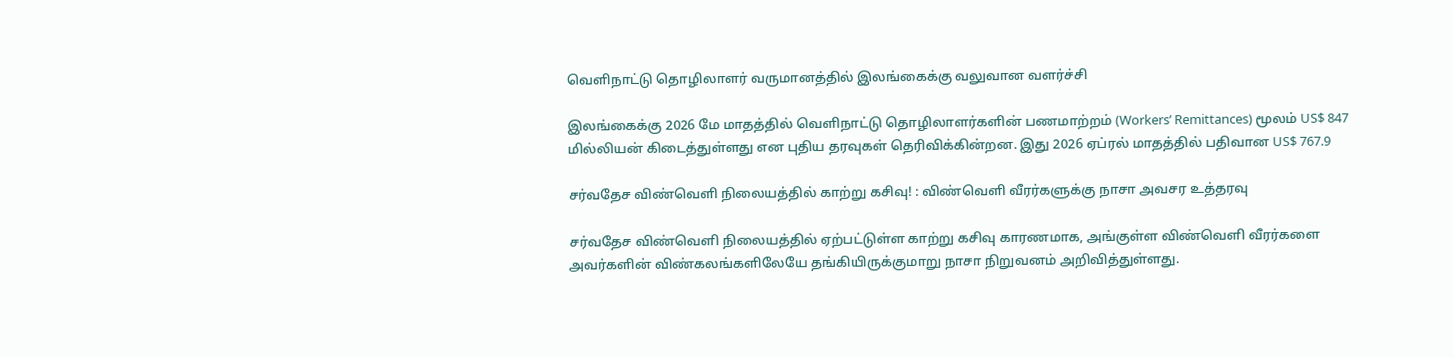வெளிநாட்டு தொழிலாளர் வருமானத்தில் இலங்கைக்கு வலுவான வளர்ச்சி

இலங்கைக்கு 2026 மே மாதத்தில் வெளிநாட்டு தொழிலாளர்களின் பணமாற்றம் (Workers’ Remittances) மூலம் US$ 847 மில்லியன் கிடைத்துள்ளது என புதிய தரவுகள் தெரிவிக்கின்றன. இது 2026 ஏப்ரல் மாதத்தில் பதிவான US$ 767.9

சர்வதேச விண்வெளி நிலையத்தில் காற்று கசிவு! : விண்வெளி வீரர்களுக்கு நாசா அவசர உத்தரவு

சர்வதேச விண்வெளி நிலையத்தில் ஏற்பட்டுள்ள காற்று கசிவு காரணமாக, அங்குள்ள விண்வெளி வீரர்களை அவர்களின் விண்கலங்களிலேயே தங்கியிருக்குமாறு நாசா நிறுவனம் அறிவித்துள்ளது.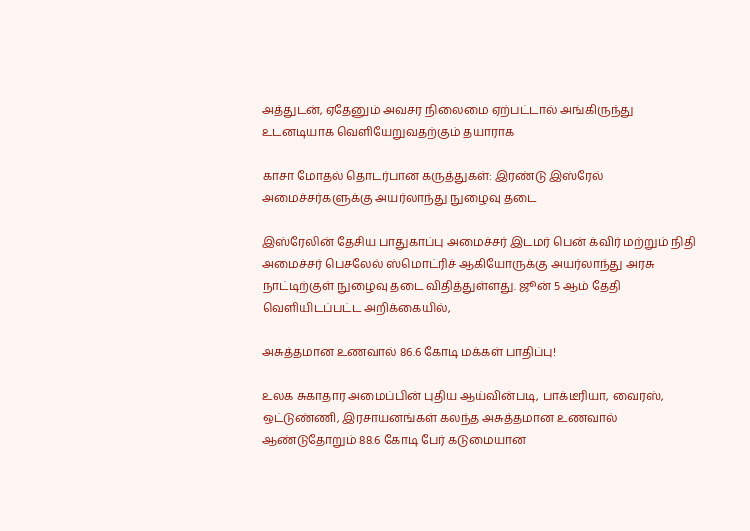அத்துடன், ஏதேனும் அவசர நிலைமை ஏற்பட்டால் அங்கிருந்து உடனடியாக வெளியேறுவதற்கும் தயாராக

காசா மோதல் தொடர்பான கருத்துகள்: இரண்டு இஸ்ரேல் அமைச்சர்களுக்கு அயர்லாந்து நுழைவு தடை

இஸ்ரேலின் தேசிய பாதுகாப்பு அமைச்சர் இடமர் பென் க்விர் மற்றும் நிதி அமைச்சர் பெசலேல் ஸ்மொட்ரிச் ஆகியோருக்கு அயர்லாந்து அரசு நாட்டிற்குள் நுழைவு தடை விதித்துள்ளது. ஜூன் 5 ஆம் தேதி வெளியிடப்பட்ட அறிக்கையில்,

அசுத்தமான உணவால் 86.6 கோடி மக்கள் பாதிப்பு!

உலக சுகாதார அமைப்பின் புதிய ஆய்வின்படி, பாக்டீரியா, வைரஸ், ஒட்டுண்ணி, இரசாயனங்கள் கலந்த அசுத்தமான உணவால் ஆண்டுதோறும் 88.6 கோடி பேர் கடுமையான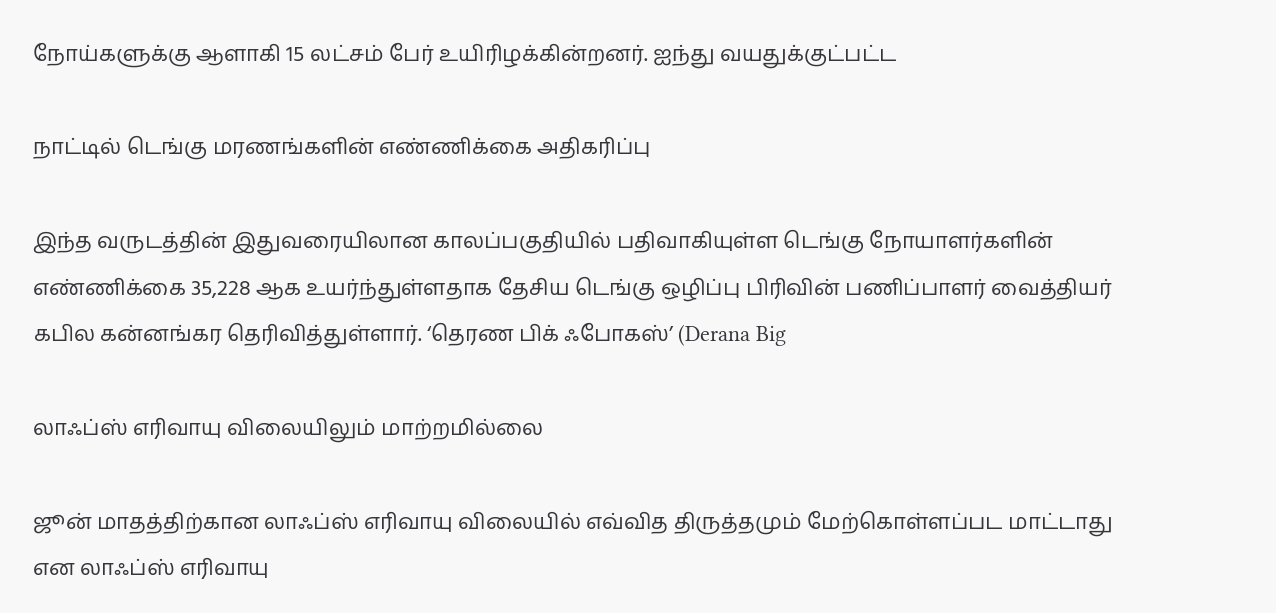நோய்களுக்கு ஆளாகி 15 லட்சம் பேர் உயிரிழக்கின்றனர். ஐந்து வயதுக்குட்பட்ட

நாட்டில் டெங்கு மரணங்களின் எண்ணிக்கை அதிகரிப்பு

இந்த வருடத்தின் இதுவரையிலான காலப்பகுதியில் பதிவாகியுள்ள டெங்கு நோயாளர்களின் எண்ணிக்கை 35,228 ஆக உயர்ந்துள்ளதாக தேசிய டெங்கு ஒழிப்பு பிரிவின் பணிப்பாளர் வைத்தியர் கபில கன்னங்கர தெரிவித்துள்ளார். ‘தெரண பிக் ஃபோகஸ்’ (Derana Big

லாஃப்ஸ் எரிவாயு விலையிலும் மாற்றமில்லை

ஜூன் மாதத்திற்கான லாஃப்ஸ் எரிவாயு விலையில் எவ்வித திருத்தமும் மேற்கொள்ளப்பட மாட்டாது என லாஃப்ஸ் எரிவாயு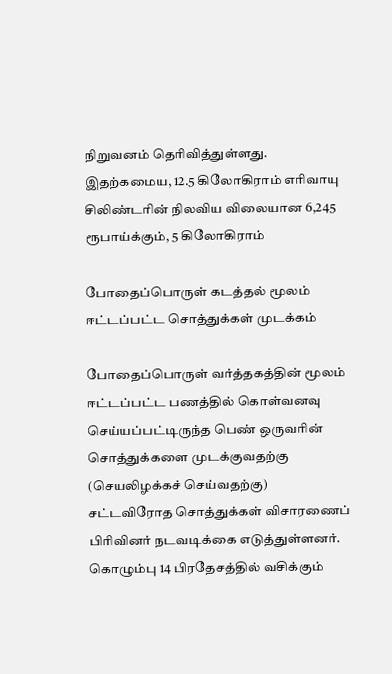நிறுவனம் தெரிவித்துள்ளது. இதற்கமைய, 12.5 கிலோகிராம் எரிவாயு சிலிண்டரின் நிலவிய விலையான 6,245 ரூபாய்க்கும், 5 கிலோகிராம்

போதைப்பொருள் கடத்தல் மூலம் ஈட்டப்பட்ட சொத்துக்கள் முடக்கம்

போதைப்பொருள் வர்த்தகத்தின் மூலம் ஈட்டப்பட்ட பணத்தில் கொள்வனவு செய்யப்பட்டிருந்த பெண் ஒருவரின் சொத்துக்களை முடக்குவதற்கு (செயலிழக்கச் செய்வதற்கு) சட்டவிரோத சொத்துக்கள் விசாரணைப் பிரிவினர் நடவடிக்கை எடுத்துள்ளனர். கொழும்பு 14 பிரதேசத்தில் வசிக்கும்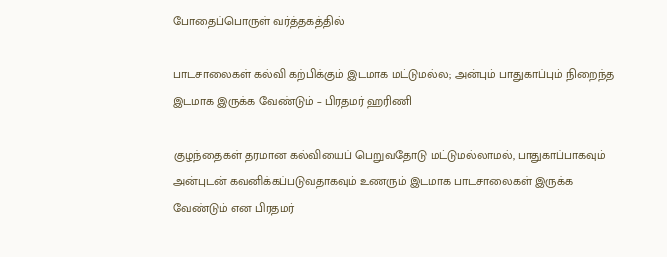போதைப்பொருள் வர்த்தகத்தில்

பாடசாலைகள் கல்வி கற்பிக்கும் இடமாக மட்டுமல்ல; அன்பும் பாதுகாப்பும் நிறைந்த இடமாக இருக்க வேண்டும் – பிரதமர் ஹரிணி

குழந்தைகள் தரமான கல்வியைப் பெறுவதோடு மட்டுமல்லாமல், பாதுகாப்பாகவும் அன்புடன் கவனிக்கப்படுவதாகவும் உணரும் இடமாக பாடசாலைகள் இருக்க வேண்டும் என பிரதமர்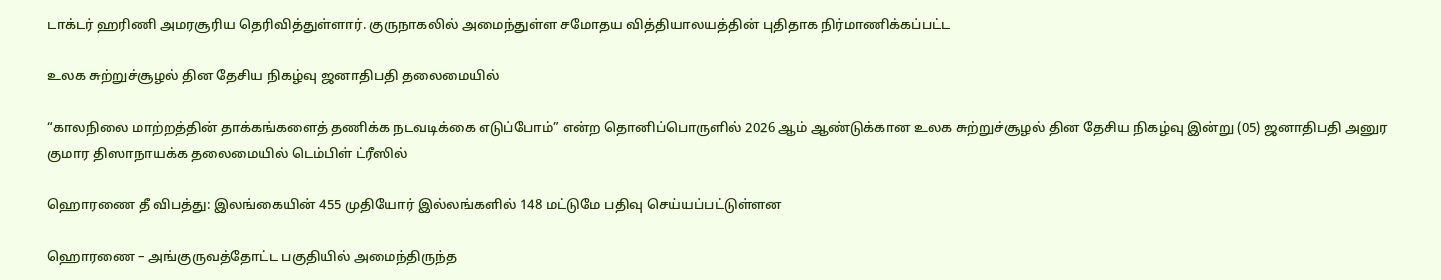டாக்டர் ஹரிணி அமரசூரிய தெரிவித்துள்ளார். குருநாகலில் அமைந்துள்ள சமோதய வித்தியாலயத்தின் புதிதாக நிர்மாணிக்கப்பட்ட

உலக சுற்றுச்சூழல் தின தேசிய நிகழ்வு ஜனாதிபதி தலைமையில்

“காலநிலை மாற்றத்தின் தாக்கங்களைத் தணிக்க நடவடிக்கை எடுப்போம்” என்ற தொனிப்பொருளில் 2026 ஆம் ஆண்டுக்கான உலக சுற்றுச்சூழல் தின தேசிய நிகழ்வு இன்று (05) ஜனாதிபதி அனுர குமார திஸாநாயக்க தலைமையில் டெம்பிள் ட்ரீஸில்

ஹொரணை தீ விபத்து: இலங்கையின் 455 முதியோர் இல்லங்களில் 148 மட்டுமே பதிவு செய்யப்பட்டுள்ளன

ஹொரணை – அங்குருவத்தோட்ட பகுதியில் அமைந்திருந்த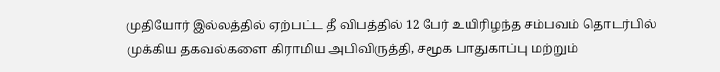முதியோர் இல்லத்தில் ஏற்பட்ட தீ விபத்தில் 12 பேர் உயிரிழந்த சம்பவம் தொடர்பில் முக்கிய தகவல்களை கிராமிய அபிவிருத்தி, சமூக பாதுகாப்பு மற்றும்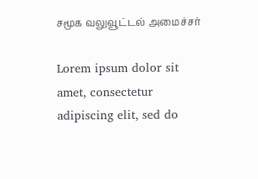சமூக வலுவூட்டல் அமைச்சர்

Lorem ipsum dolor sit amet, consectetur adipiscing elit, sed do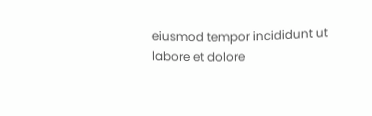eiusmod tempor incididunt ut labore et dolore